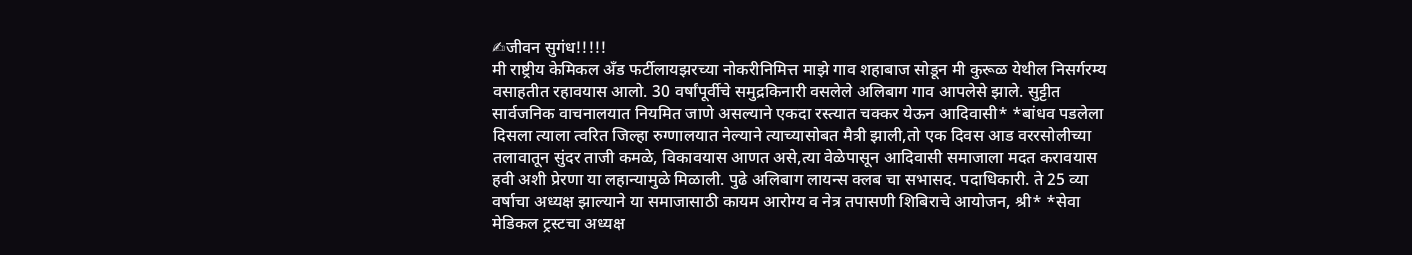✍जीवन सुगंध!!!!!
मी राष्ट्रीय केमिकल अँड फर्टीलायझरच्या नोकरीनिमित्त माझे गाव शहाबाज सोडून मी कुरूळ येथील निसर्गरम्य वसाहतीत रहावयास आलो. 30 वर्षांपूर्वीचे समुद्रकिनारी वसलेले अलिबाग गाव आपलेसे झाले. सुट्टीत सार्वजनिक वाचनालयात नियमित जाणे असल्याने एकदा रस्त्यात चक्कर येऊन आदिवासी* *बांधव पडलेला दिसला त्याला त्वरित जिल्हा रुग्णालयात नेल्याने त्याच्यासोबत मैत्री झाली,तो एक दिवस आड वररसोलीच्या तलावातून सुंदर ताजी कमळे, विकावयास आणत असे,त्या वेळेपासून आदिवासी समाजाला मदत करावयास हवी अशी प्रेरणा या लहान्यामुळे मिळाली. पुढे अलिबाग लायन्स क्लब चा सभासद. पदाधिकारी. ते 25 व्या वर्षाचा अध्यक्ष झाल्याने या समाजासाठी कायम आरोग्य व नेत्र तपासणी शिबिराचे आयोजन, श्री* *सेवा मेडिकल ट्रस्टचा अध्यक्ष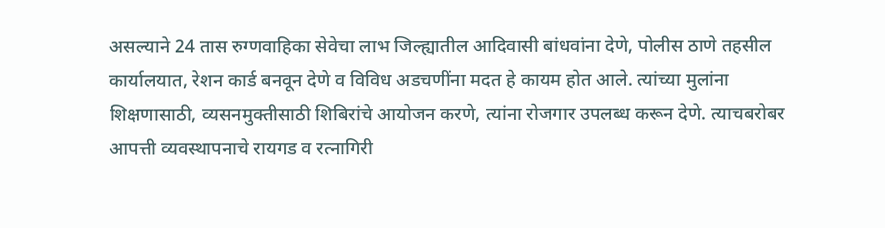असल्याने 24 तास रुग्णवाहिका सेवेचा लाभ जिल्ह्यातील आदिवासी बांधवांना देणे, पोलीस ठाणे तहसील कार्यालयात, रेशन कार्ड बनवून देणे व विविध अडचणींना मदत हे कायम होत आले. त्यांच्या मुलांना शिक्षणासाठी, व्यसनमुक्तीसाठी शिबिरांचे आयोजन करणे, त्यांना रोजगार उपलब्ध करून देणे. त्याचबरोबर आपत्ती व्यवस्थापनाचे रायगड व रत्नागिरी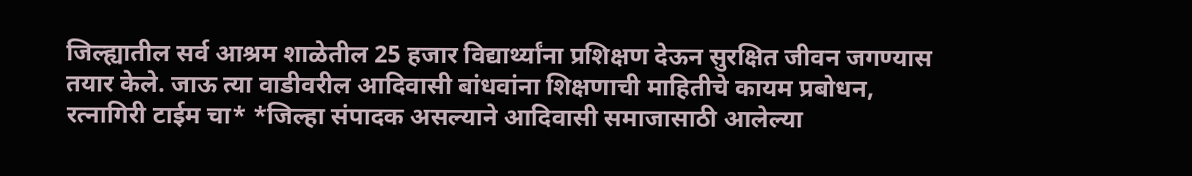जिल्ह्यातील सर्व आश्रम शाळेतील 25 हजार विद्यार्थ्यांना प्रशिक्षण देऊन सुरक्षित जीवन जगण्यास तयार केले. जाऊ त्या वाडीवरील आदिवासी बांधवांना शिक्षणाची माहितीचे कायम प्रबोधन, रत्नागिरी टाईम चा* *जिल्हा संपादक असल्याने आदिवासी समाजासाठी आलेल्या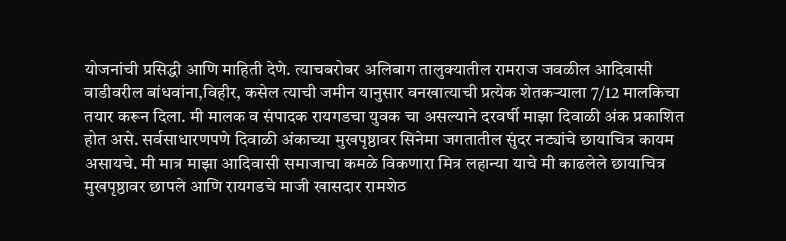योजनांची प्रसिद्धी आणि माहिती देणे. त्याचबरोबर अलिबाग तालुक्यातील रामराज जवळील आदिवासी वाडीवरील बांधवांना,विहीर, कसेल त्याची जमीन यानुसार वनखात्याची प्रत्येक शेतकऱ्याला 7/12 मालकिचा तयार करून दिला. मी मालक व संपादक रायगडचा युवक चा असल्याने दरवर्षी माझा दिवाळी अंक प्रकाशित होत असे. सर्वसाधारणपणे दिवाळी अंकाच्या मुखपृष्ठावर सिनेमा जगतातील सुंदर नट्यांचे छायाचित्र कायम असायचे. मी मात्र माझा आदिवासी समाजाचा कमळे विकणारा मित्र लहान्या याचे मी काढलेले छायाचित्र मुखपृष्ठावर छापले आणि रायगडचे माजी खासदार रामशेठ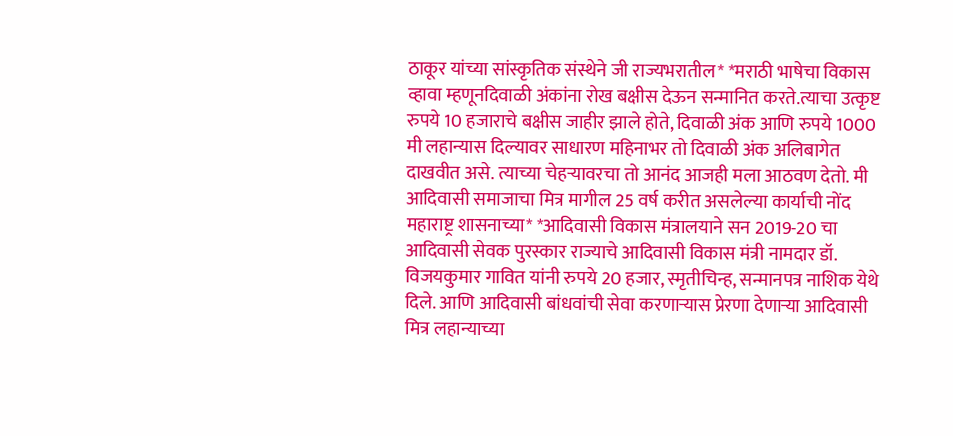ठाकूर यांच्या सांस्कृतिक संस्थेने जी राज्यभरातील* *मराठी भाषेचा विकास व्हावा म्हणूनदिवाळी अंकांना रोख बक्षीस देऊन सन्मानित करते.त्याचा उत्कृष्ट रुपये 10 हजाराचे बक्षीस जाहीर झाले होते, दिवाळी अंक आणि रुपये 1000 मी लहान्यास दिल्यावर साधारण महिनाभर तो दिवाळी अंक अलिबागेत दाखवीत असे. त्याच्या चेहऱ्यावरचा तो आनंद आजही मला आठवण देतो. मी आदिवासी समाजाचा मित्र मागील 25 वर्ष करीत असलेल्या कार्याची नोंद महाराष्ट्र शासनाच्या* *आदिवासी विकास मंत्रालयाने सन 2019-20 चा आदिवासी सेवक पुरस्कार राज्याचे आदिवासी विकास मंत्री नामदार डॉ. विजयकुमार गावित यांनी रुपये 20 हजार, स्मृतीचिन्ह, सन्मानपत्र नाशिक येथे दिले. आणि आदिवासी बांधवांची सेवा करणाऱ्यास प्रेरणा देणाऱ्या आदिवासी मित्र लहान्याच्या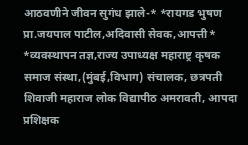आठवणीने जीवन सुगंध झाले-* *रायगड भुषण प्रा.जयपाल पाटील,अदिवासी सेवक,आपत्ती* *व्यवस्थापन तज्ञ,राज्य उपाध्यक्ष महाराष्ट्र कृषक समाज संस्था,(मुंबई,विभाग) संचालक, छत्रपती शिवाजी महाराज लोक विद्यापीठ अमरावती, आपदा प्रशिक्षक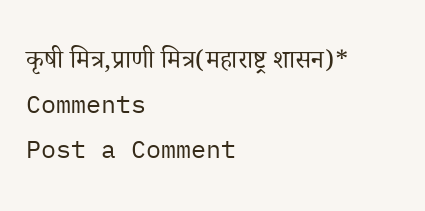कृषी मित्र,प्राणी मित्र(महाराष्ट्र शासन)*
Comments
Post a Comment